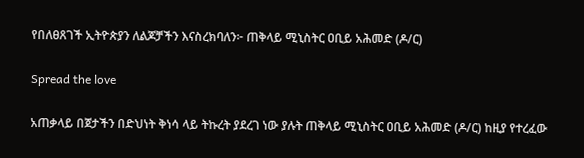የበለፀጸገች ኢትዮጵያን ለልጆቻችን እናስረክባለን፦ ጠቅላይ ሚኒስትር ዐቢይ አሕመድ (ዶ/ር)

Spread the love

አጠቃላይ በጀታችን በድህነት ቅነሳ ላይ ትኩረት ያደረገ ነው ያሉት ጠቅላይ ሚኒስትር ዐቢይ አሕመድ (ዶ/ር) ከዚያ የተረፈው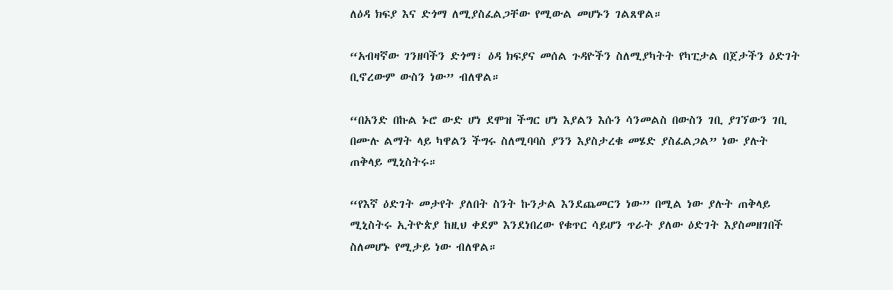ለዕዳ ክፍያ እና ድጎማ ለሚያስፈልጋቸው የሚውል መሆኑን ገልጸዋል።

“አብዛኛው ገንዘባችን ድጎማ፣ ዕዳ ክፍያና መሰል ጉዳዮችን ስለሚያካትት የካፒታል በጀታችን ዕድገት ቢኖረውም ውስን ነው” ብለዋል።

“በአንድ በኩል ኑሮ ውድ ሆነ ደሞዝ ችግር ሆነ እያልን እሱን ሳንመልስ በውስን ገቢ ያገኘውን ገቢ በሙሉ ልማት ላይ ካዋልን ችግሩ ስለሚባባስ ያንን እያስታረቁ መሄድ ያስፈልጋል” ነው ያሉት ጠቅላይ ሚኒስትሩ።

“የእኛ ዕድገት መታየት ያለበት ስንት ኩንታል እንደጨመርን ነው” በሚል ነው ያሉት ጠቅላይ ሚኒስትሩ ኢትዮጵያ ከዚህ ቀደም እንደነበረው የቁጥር ሳይሆን ጥራት ያለው ዕድገት እያስመዘገበች ስለመሆኑ የሚታይ ነው ብለዋል።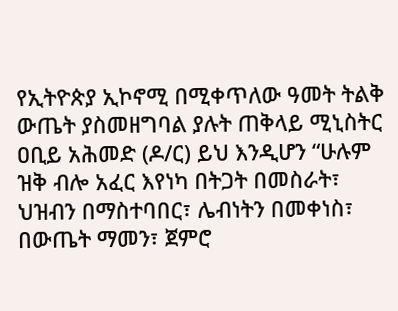የኢትዮጵያ ኢኮኖሚ በሚቀጥለው ዓመት ትልቅ ውጤት ያስመዘግባል ያሉት ጠቅላይ ሚኒስትር ዐቢይ አሕመድ (ዶ/ር) ይህ እንዲሆን “ሁሉም ዝቅ ብሎ አፈር እየነካ በትጋት በመስራት፣ ህዝብን በማስተባበር፣ ሌብነትን በመቀነስ፣ በውጤት ማመን፣ ጀምሮ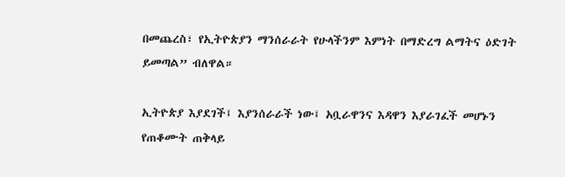በመጨረስ፣ የኢትዮጵያን ማንሰራራት የሁላችንም እምነት በማድረግ ልማትና ዕድገት ይመጣል” ብለዋል።

ኢትዮጵያ እያደገች፤ እያንሰራራች ነው፤ አቧራዋንና እዳዋን እያራገፈች መሆኑን የጠቆሙት ጠቅላይ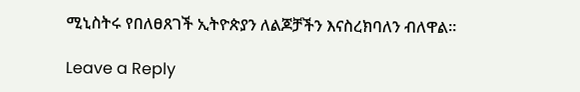ሚኒስትሩ የበለፀጸገች ኢትዮጵያን ለልጆቻችን እናስረክባለን ብለዋል።

Leave a Reply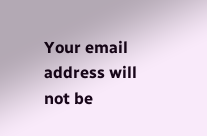Your email address will not be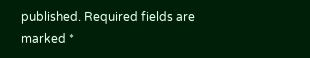published. Required fields are marked *